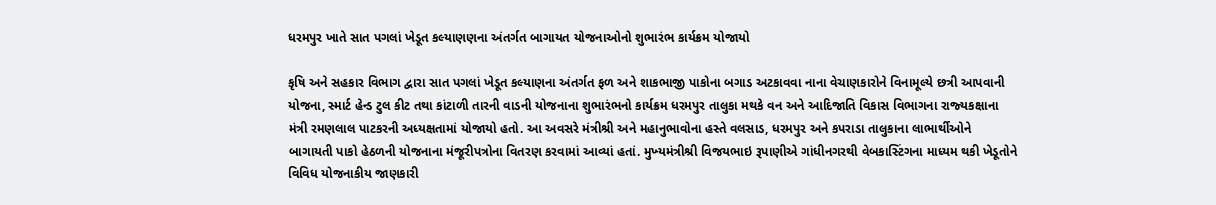ધરમપુર ખાતે સાત પગલાં ખેડૂત કલ્યાણણના અંતર્ગત બાગાયત યોજનાઓનો શુભારંભ કાર્યક્રમ યોજાયો

કૃષિ અને સહકાર વિભાગ દ્વારા સાત પગલાં ખેડૂત કલ્‍યાણના અંતર્ગત ફળ અને શાકભાજી પાકોના બગાડ અટકાવવા નાના વેચાણકારોને વિનામૂલ્‍યે છત્રી આપવાની યોજના, સ્‍માર્ટ હેન્‍ડ ટુલ કીટ તથા કાંટાળી તારની વાડની યોજનાના શુભારંભનો કાર્યક્રમ ધરમપુર તાલુકા મથકે વન અને આદિજાતિ વિકાસ વિભાગના રાજ્‍યકક્ષાના મંત્રી રમણલાલ પાટકરની અધ્‍યક્ષતામાં યોજાયો હતો. આ અવસરે મંત્રીશ્રી અને મહાનુભાવોના હસ્‍તે વલસાડ, ધરમપુર અને કપરાડા તાલુકાના લાભાર્થીઓને બાગાયતી પાકો હેઠળની યોજનાના મંજૂરીપત્રોના વિતરણ કરવામાં આવ્‍યાં હતાં. મુખ્‍યમંત્રીશ્રી વિજયભાઇ રૂપાણીએ ગાંધીનગરથી વેબકાસ્‍ટિંગના માધ્‍યમ થકી ખેડૂતોને વિવિધ યોજનાકીય જાણકારી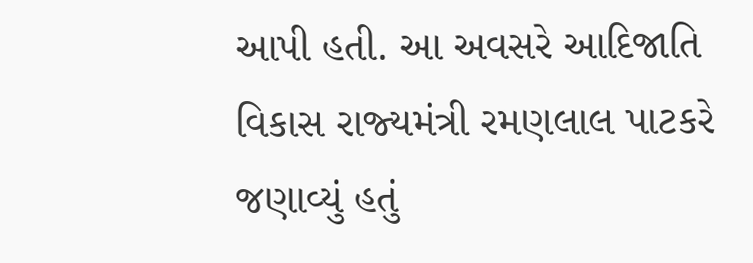આપી હતી. આ અવસરે આદિજાતિ વિકાસ રાજ્‍યમંત્રી રમણલાલ પાટકરે જણાવ્‍યું હતું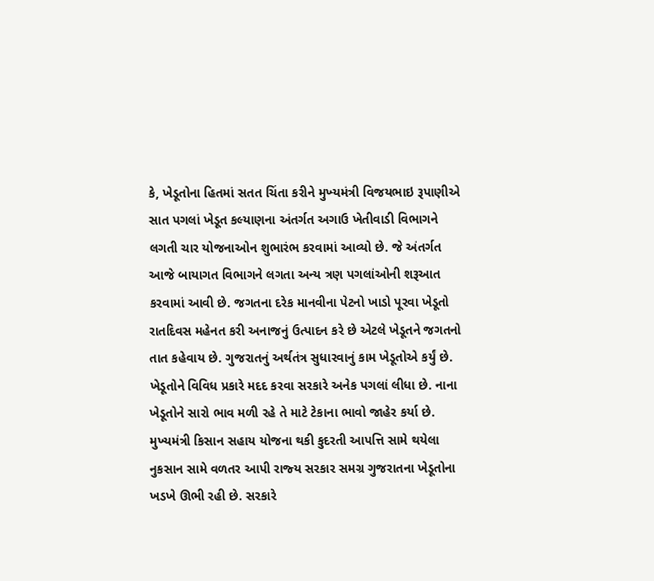કે, ખેડૂતોના હિતમાં સતત ચિંતા કરીને મુખ્‍યમંત્રી વિજયભાઇ રૂપાણીએ સાત પગલાં ખેડૂત કલ્‍યાણના અંતર્ગત અગાઉ ખેતીવાડી વિભાગને લગતી ચાર યોજનાઓન શુભારંભ કરવામાં આવ્‍યો છે. જે અંતર્ગત આજે બાયાગત વિભાગને લગતા અન્‍ય ત્રણ પગલાંઓની શરૂઆત કરવામાં આવી છે. જગતના દરેક માનવીના પેટનો ખાડો પૂરવા ખેડૂતો રાતદિવસ મહેનત કરી અનાજનું ઉત્‍પાદન કરે છે એટલે ખેડૂતને જગતનો તાત કહેવાય છે. ગુજરાતનું અર્થતંત્ર સુધારવાનું કામ ખેડૂતોએ કર્યું છે. ખેડૂતોને વિવિધ પ્રકારે મદદ કરવા સરકારે અનેક પગલાં લીધા છે. નાના ખેડૂતોને સારો ભાવ મળી રહે તે માટે ટેકાના ભાવો જાહેર કર્યા છે. મુખ્‍યમંત્રી કિસાન સહાય યોજના થકી કુદરતી આપત્તિ સામે થયેલા નુકસાન સામે વળતર આપી રાજ્‍ય સરકાર સમગ્ર ગુજરાતના ખેડૂતોના ખડખે ઊભી રહી છે. સરકારે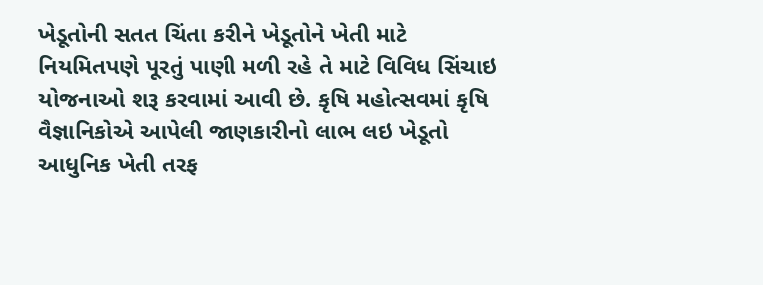ખેડૂતોની સતત ચિંતા કરીને ખેડૂતોને ખેતી માટે નિયમિતપણે પૂરતું પાણી મળી રહે તે માટે વિવિધ સિંચાઇ યોજનાઓ શરૂ કરવામાં આવી છે. કૃષિ મહોત્‍સવમાં કૃષિ વૈજ્ઞાનિકોએ આપેલી જાણકારીનો લાભ લઇ ખેડૂતો આધુનિક ખેતી તરફ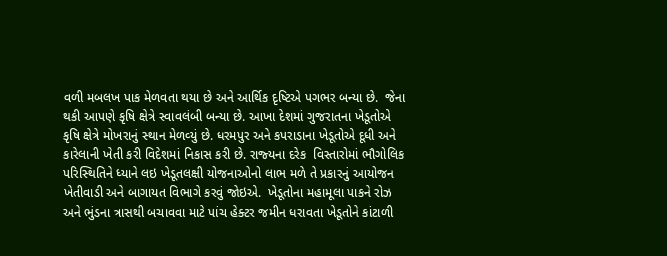વળી મબલખ પાક મેળવતા થયા છે અને આર્થિક દૃષ્‍ટિએ પગભર બન્‍યા છે.  જેના થકી આપણે કૃષિ ક્ષેત્રે સ્‍વાવલંબી બન્‍યા છે. આખા દેશમાં ગુજરાતના ખેડૂતોએ કૃષિ ક્ષેત્રે મોખરાનું સ્‍થાન મેળવ્‍યું છે. ધરમપુર અને કપરાડાના ખેડૂતોએ દૂધી અને કારેલાની ખેતી કરી વિદેશમાં નિકાસ કરી છે. રાજ્‍યના દરેક  વિસ્‍તારોમાં ભૌગોલિક પરિસ્‍થિતિને ધ્‍યાને લઇ ખેડૂતલક્ષી યોજનાઓનો લાભ મળે તે પ્રકારનું આયોજન ખેતીવાડી અને બાગાયત વિભાગે કરવું જોઇએ.  ખેડૂતોના મહામૂલા પાકને રોઝ અને ભુંડના ત્રાસથી બચાવવા માટે પાંચ હેક્‍ટર જમીન ધરાવતા ખેડૂતોને કાંટાળી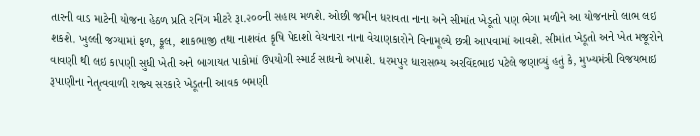તારની વાડ માટેની યોજના હેઠળ પ્રતિ રનિંગ મીટરે રૂા.૨૦૦ની સહાય મળશે. ઓછી જમીન ધરાવતા નાના અને સીમાંત ખેડૂતો પણ ભેગા મળીને આ યોજનાનો લાભ લઇ શકશે. ખુલ્લી જગ્‍યામાં ફળ, ફૂલ, શાકભાજી તથા નાશવંત કૃષિ પેદાશો વેચનારા નાના વેચાણકારોને વિનામૂલ્‍યે છત્રી આપવામાં આવશે. સીમાંત ખેડૂતો અને ખેત મજૂરોને વાવણી થી લઇ કાપણી સુધી ખેતી અને બાગાયત પાકોમાં ઉપયોગી સ્‍માર્ટ સાધનો અપાશે. ધરમપુર ધારાસભ્‍ય અરવિંદભાઇ પટેલે જણાવ્‍યું હતું કે, મુખ્‍યમંત્રી વિજયભાઇ રૂપાણીના નેતૃત્‍વવાળી રાજ્‍ય સરકારે ખેડૂતની આવક બમણી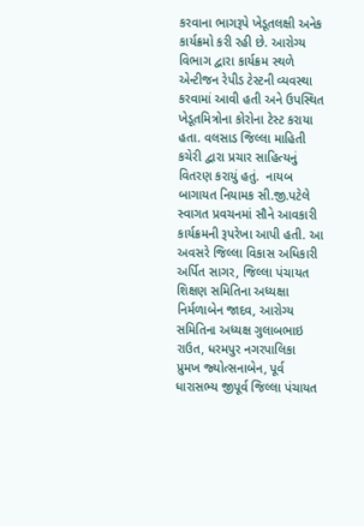કરવાના ભાગરૂપે ખેડૂતલક્ષી અનેક કાર્યક્રમો કરી રહી છે. આરોગ્ય વિભાગ દ્વારા કાર્યક્રમ સ્થળે એન્ટીજન રેપીડ ટેસ્ટની વ્યવસ્થા કરવામાં આવી હતી અને ઉપસ્થિત ખેડૂતમિત્રોના કોરોના ટેસ્ટ કરાયા હતા. વલસાડ જિલ્લા માહિતી કચેરી દ્વારા પ્રચાર સાહિત્યનું વિતરણ કરાયું હતું.  નાયબ બાગાયત નિયામક સી.જી.પટેલે સ્‍વાગત પ્રવચનમાં સૌને આવકારી કાર્યક્રમની રૂપરેખા આપી હતી. આ અવસરે જિલ્લા વિકાસ અધિકારી અર્પિત સાગર, જિલ્લા પંચાયત શિક્ષણ સમિતિના અધ્‍યક્ષા નિર્મળાબેન જાદવ, આરોગ્‍ય સમિતિના અધ્‍યક્ષ ગુલાબભાઇ રાઉત, ધરમપુર નગરપાલિકા પ્રુમખ જ્‍યોત્‍સનાબેન, પૂર્વ ધારાસભ્‍ય જીપૂર્વ જિલ્લા પંચાયત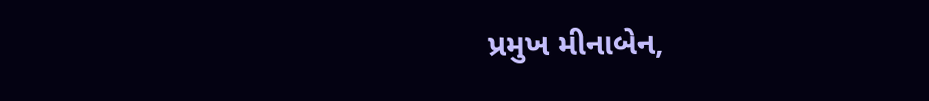પ્રમુખ મીનાબેન,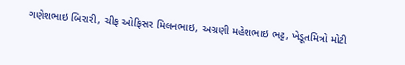ગણેશભાઇ બિરારી, ચીફ ઓફિસર મિલનભાઇ, અગ્રણી મહેશભાઇ ભટ્ટ, ખેડૂતમિત્રો મોટી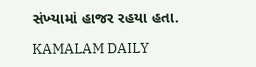સંખ્‍યામાં હાજર રહયા હતા.

KAMALAM DAILY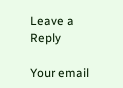Leave a Reply

Your email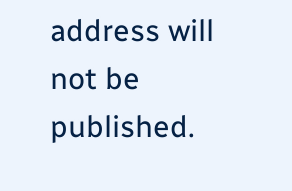address will not be published.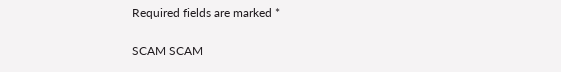Required fields are marked *

SCAM SCAM